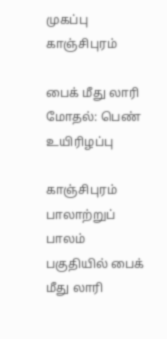முகப்பு
காஞ்சிபுரம்

பைக் மீது லாரி மோதல்: பெண் உயிரிழப்பு

காஞ்சிபுரம் பாலாற்றுப் பாலம் பகுதியில் பைக் மீது லாரி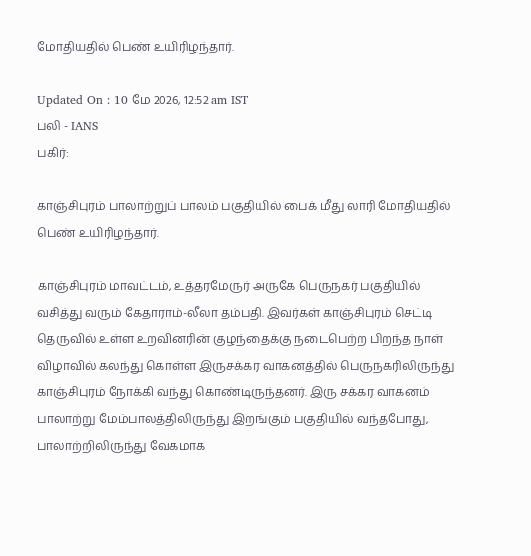மோதியதில் பெண் உயிரிழந்தார்.

Updated On : 10 மே 2026, 12:52 am IST
பலி - IANS
பகிர்:

காஞ்சிபுரம் பாலாற்றுப் பாலம் பகுதியில் பைக் மீது லாரி மோதியதில் பெண் உயிரிழந்தார்.

காஞ்சிபுரம் மாவட்டம், உத்தரமேருர் அருகே பெருநகர் பகுதியில் வசித்து வரும் கேதாராம்-லீலா தம்பதி. இவர்கள் காஞ்சிபுரம் செட்டி தெருவில் உள்ள உறவினரின் குழந்தைக்கு நடைபெற்ற பிறந்த நாள் விழாவில் கலந்து கொள்ள இருசக்கர வாகனத்தில் பெருநகரிலிருந்து காஞ்சிபுரம் நோக்கி வந்து கொண்டிருந்தனர். இரு சக்கர வாகனம் பாலாற்று மேம்பாலத்திலிருந்து இறங்கும் பகுதியில் வந்தபோது, பாலாற்றிலிருந்து வேகமாக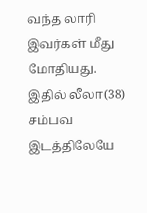வந்த லாரி இவர்கள் மீது மோதியது. இதில் லீலா(38) சம்பவ இடத்திலேயே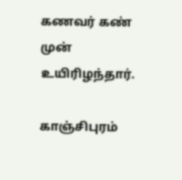கணவர் கண் முன் உயிரிழந்தார்.

காஞ்சிபுரம்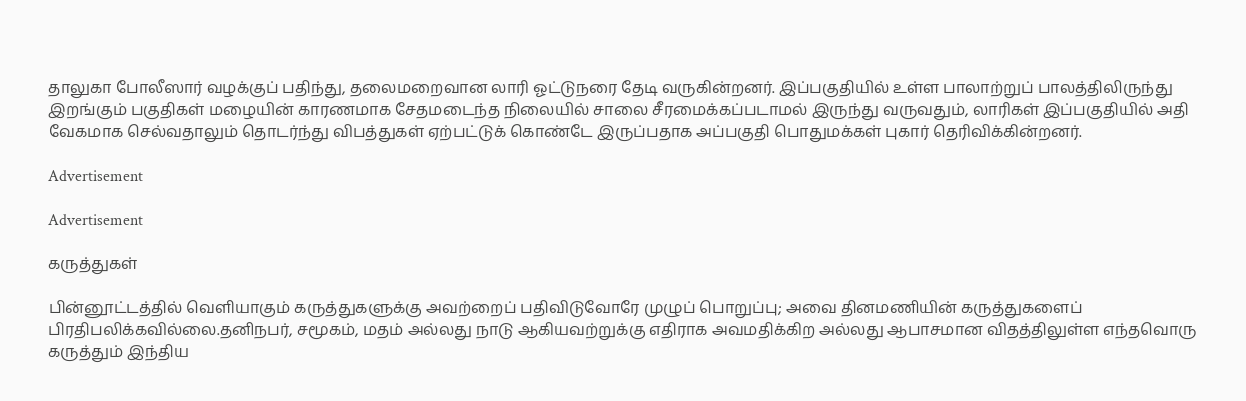தாலுகா போலீஸார் வழக்குப் பதிந்து, தலைமறைவான லாரி ஓட்டுநரை தேடி வருகின்றனர். இப்பகுதியில் உள்ள பாலாற்றுப் பாலத்திலிருந்து இறங்கும் பகுதிகள் மழையின் காரணமாக சேதமடைந்த நிலையில் சாலை சீரமைக்கப்படாமல் இருந்து வருவதும், லாரிகள் இப்பகுதியில் அதி வேகமாக செல்வதாலும் தொடர்ந்து விபத்துகள் ஏற்பட்டுக் கொண்டே இருப்பதாக அப்பகுதி பொதுமக்கள் புகார் தெரிவிக்கின்றனர்.

Advertisement

Advertisement

கருத்துகள்

பின்னூட்டத்தில் வெளியாகும் கருத்துகளுக்கு அவற்றைப் பதிவிடுவோரே முழுப் பொறுப்பு; அவை தினமணியின் கருத்துகளைப் பிரதிபலிக்கவில்லை.தனிநபர், சமூகம், மதம் அல்லது நாடு ஆகியவற்றுக்கு எதிராக அவமதிக்கிற அல்லது ஆபாசமான விதத்திலுள்ள எந்தவொரு கருத்தும் இந்திய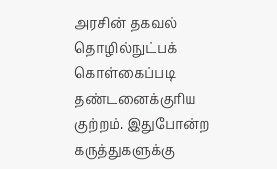அரசின் தகவல் தொழில்நுட்பக் கொள்கைப்படி தண்டனைக்குரிய குற்றம். இதுபோன்ற கருத்துகளுக்கு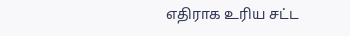எதிராக உரிய சட்ட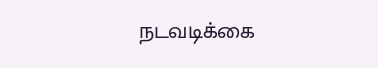நடவடிக்கை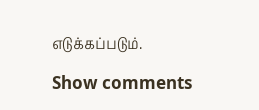எடுக்கப்படும்.

Show comments